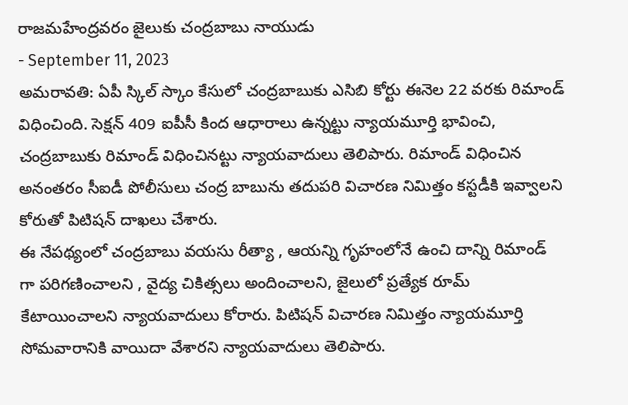రాజమహేంద్రవరం జైలుకు చంద్రబాబు నాయుడు
- September 11, 2023
అమరావతి: ఏపీ స్కిల్ స్కాం కేసులో చంద్రబాబుకు ఎసిబి కోర్టు ఈనెల 22 వరకు రిమాండ్ విధించింది. సెక్షన్ 409 ఐపీసీ కింద ఆధారాలు ఉన్నట్టు న్యాయమూర్తి భావించి, చంద్రబాబుకు రిమాండ్ విధించినట్టు న్యాయవాదులు తెలిపారు. రిమాండ్ విధించిన అనంతరం సీఐడీ పోలీసులు చంద్ర బాబును తదుపరి విచారణ నిమిత్తం కస్టడీకి ఇవ్వాలని కోరుతో పిటిషన్ దాఖలు చేశారు.
ఈ నేపథ్యంలో చంద్రబాబు వయసు రీత్యా , ఆయన్ని గృహంలోనే ఉంచి దాన్ని రిమాండ్ గా పరిగణించాలని , వైద్య చికిత్సలు అందించాలని, జైలులో ప్రత్యేక రూమ్ కేటాయించాలని న్యాయవాదులు కోరారు. పిటిషన్ విచారణ నిమిత్తం న్యాయమూర్తి సోమవారానికి వాయిదా వేశారని న్యాయవాదులు తెలిపారు.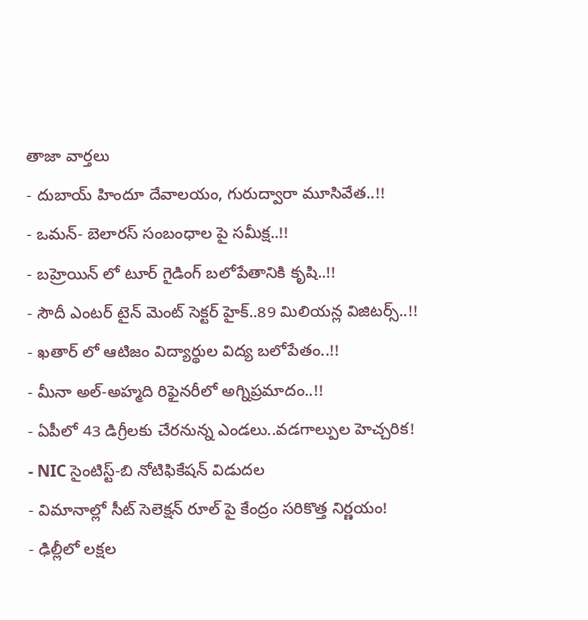తాజా వార్తలు
- దుబాయ్ హిందూ దేవాలయం, గురుద్వారా మూసివేత..!!
- ఒమన్- బెలారస్ సంబంధాల పై సమీక్ష..!!
- బహ్రెయిన్ లో టూర్ గైడింగ్ బలోపేతానికి కృషి..!!
- సౌదీ ఎంటర్ టైన్ మెంట్ సెక్టర్ హైక్..89 మిలియన్ల విజిటర్స్..!!
- ఖతార్ లో ఆటిజం విద్యార్థుల విద్య బలోపేతం..!!
- మీనా అల్-అహ్మది రిఫైనరీలో అగ్నిప్రమాదం..!!
- ఏపీలో 43 డిగ్రీలకు చేరనున్న ఎండలు..వడగాల్పుల హెచ్చరిక!
- NIC సైంటిస్ట్-బి నోటిఫికేషన్ విడుదల
- విమానాల్లో సీట్ సెలెక్షన్ రూల్ పై కేంద్రం సరికొత్త నిర్ణయం!
- ఢిల్లీలో లక్షల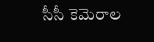సీసీ కెమెరాల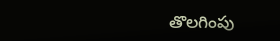తొలగింపు